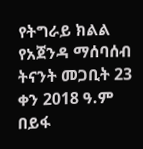የትግራይ ክልል የአጀንዳ ማሰባሰብ
ትናንት መጋቢት 23 ቀን 2018 ዓ.ም በይፋ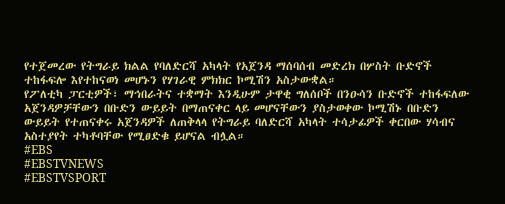የተጀመረው የትግራይ ክልል የባለድርሻ አካላት የአጀንዳ ማሰባሰብ መድረክ በሦስት ቡድኖች ተከፋፍሎ እየተከናወነ መሆኑን የሃገራዊ ምክክር ኮሚሽን አስታውቋል።
የፖለቲካ ፓርቲዎች፣ ማኅበራትና ተቋማት እንዲሁም ታዋቂ ግለሰቦች በንዑሳን ቡድኖች ተከፋፍለው አጀንዳዎቻቸውን በቡድን ውይይት በማጠናቀር ላይ መሆናቸውን ያስታወቀው ኮሚሽኑ በቡድን ውይይት የተጠናቀሩ አጀንዳዎች ለጠቅላላ የትግራይ ባለድርሻ አካላት ተሳታፊዎች ቀርበው ሃሳብና አስተያየት ተካቶባቸው የሚፀድቁ ይሆናል ብሏል።
#EBS
#EBSTVNEWS
#EBSTVSPORT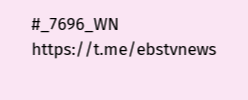#_7696_WN
https://t.me/ebstvnews